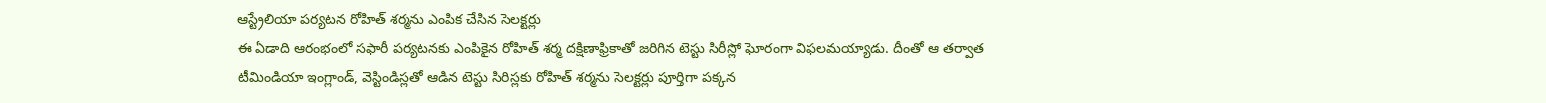ఆస్ట్రేలియా పర్యటన రోహిత్ శర్మను ఎంపిక చేసిన సెలక్టర్లు
ఈ ఏడాది ఆరంభంలో సఫారీ పర్యటనకు ఎంపికైన రోహిత్ శర్మ దక్షిణాఫ్రికాతో జరిగిన టెస్టు సిరీస్లో ఘోరంగా విఫలమయ్యాడు. దీంతో ఆ తర్వాత టీమిండియా ఇంగ్లాండ్, వెస్టిండిస్లతో ఆడిన టెస్టు సిరిస్లకు రోహిత్ శర్మను సెలక్టర్లు పూర్తిగా పక్కన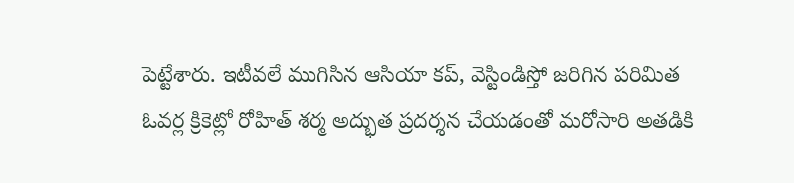పెట్టేశారు. ఇటీవలే ముగిసిన ఆసియా కప్, వెస్టిండిస్తో జరిగిన పరిమిత ఓవర్ల క్రికెట్లో రోహిత్ శర్మ అద్భుత ప్రదర్శన చేయడంతో మరోసారి అతడికి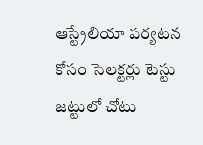ఆస్ట్రేలియా పర్యటన కోసం సెలక్టర్లు టెస్టు జట్టులో చోటు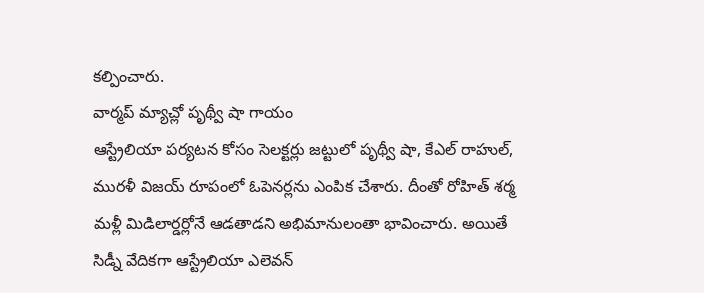కల్పించారు.
వార్మప్ మ్యాచ్లో పృథ్వీ షా గాయం
ఆస్ట్రేలియా పర్యటన కోసం సెలక్టర్లు జట్టులో పృథ్వీ షా, కేఎల్ రాహుల్, మురళీ విజయ్ రూపంలో ఓపెనర్లను ఎంపిక చేశారు. దీంతో రోహిత్ శర్మ మళ్లీ మిడిలార్డర్లోనే ఆడతాడని అభిమానులంతా భావించారు. అయితే సిడ్నీ వేదికగా ఆస్ట్రేలియా ఎలెవన్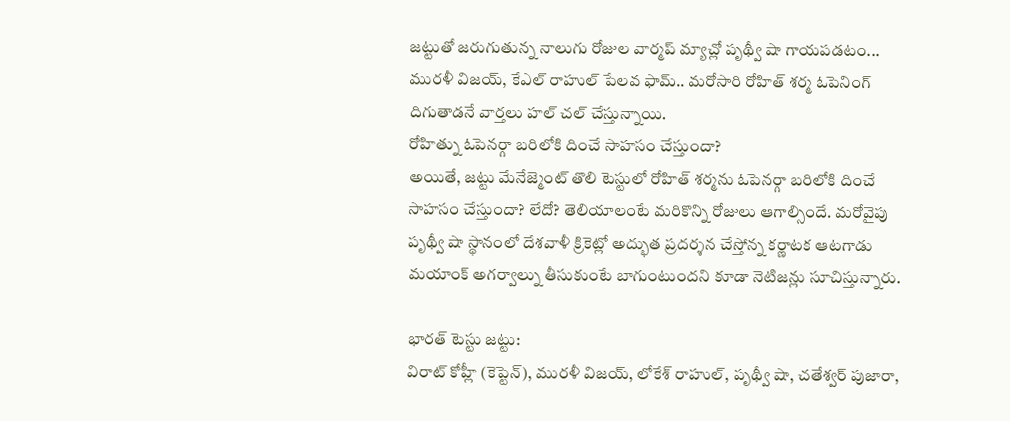జట్టుతో జరుగుతున్న నాలుగు రోజుల వార్మప్ మ్యాచ్లో పృథ్వీ షా గాయపడటం... మురళీ విజయ్, కేఎల్ రాహుల్ పేలవ ఫామ్.. మరోసారి రోహిత్ శర్మ ఓపెనింగ్ దిగుతాడనే వార్తలు హల్ చల్ చేస్తున్నాయి.
రోహిత్ను ఓపెనర్గా బరిలోకి దించే సాహసం చేస్తుందా?
అయితే, జట్టు మేనేజ్మెంట్ తొలి టెస్టులో రోహిత్ శర్మను ఓపెనర్గా బరిలోకి దించే సాహసం చేస్తుందా? లేదో? తెలియాలంటే మరికొన్ని రోజులు ఆగాల్సిందే. మరోవైపు పృథ్వీ షా స్థానంలో దేశవాళీ క్రికెట్లో అద్భుత ప్రదర్శన చేస్తోన్న కర్ణాటక ఆటగాడు మయాంక్ అగర్వాల్ను తీసుకుంటే బాగుంటుందని కూడా నెటిజన్లు సూచిస్తున్నారు.

భారత్ టెస్టు జట్టు:
విరాట్ కోహ్లీ (కెప్టెన్), మురళీ విజయ్, లోకేశ్ రాహుల్, పృథ్వీ షా, చతేశ్వర్ పుజారా,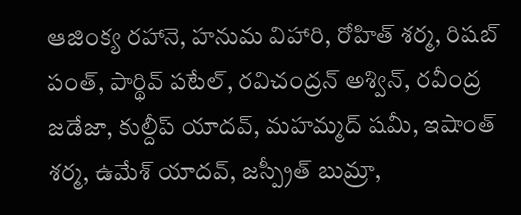ఆజింక్య రహానె, హనుమ విహారి, రోహిత్ శర్మ, రిషబ్ పంత్, పార్థివ్ పటేల్, రవిచంద్రన్ అశ్విన్, రవీంద్ర జడేజా, కుల్దీప్ యాదవ్, మహమ్మద్ షమీ, ఇషాంత్ శర్మ, ఉమేశ్ యాదవ్, జస్ప్రీత్ బుమ్రా,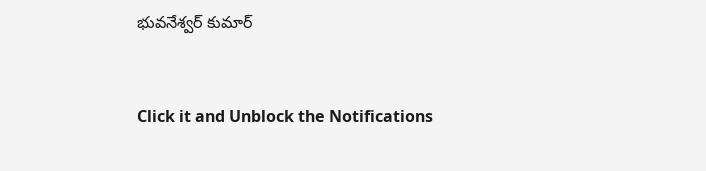భువనేశ్వర్ కుమార్


Click it and Unblock the Notifications